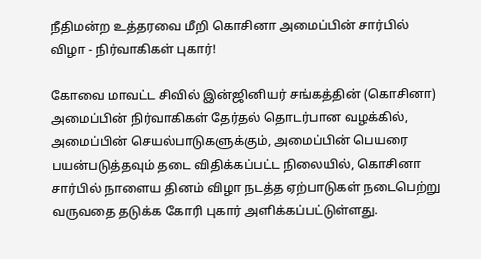நீதிமன்ற உத்தரவை மீறி கொசினா அமைப்பின் சார்பில் விழா - நிர்வாகிகள் புகார்!

கோவை மாவட்ட சிவில் இன்ஜினியர் சங்கத்தின் (கொசினா) அமைப்பின் நிர்வாகிகள் தேர்தல் தொடர்பான வழக்கில், அமைப்பின் செயல்பாடுகளுக்கும், அமைப்பின் பெயரை பயன்படுத்தவும் தடை விதிக்கப்பட்ட நிலையில், கொசினா சார்பில் நாளைய தினம் விழா நடத்த ஏற்பாடுகள் நடைபெற்று வருவதை தடுக்க கோரி புகார் அளிக்கப்பட்டுள்ளது.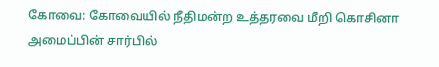கோவை: கோவையில் நீதிமன்ற உத்தரவை மீறி கொசினா அமைப்பின் சார்பில்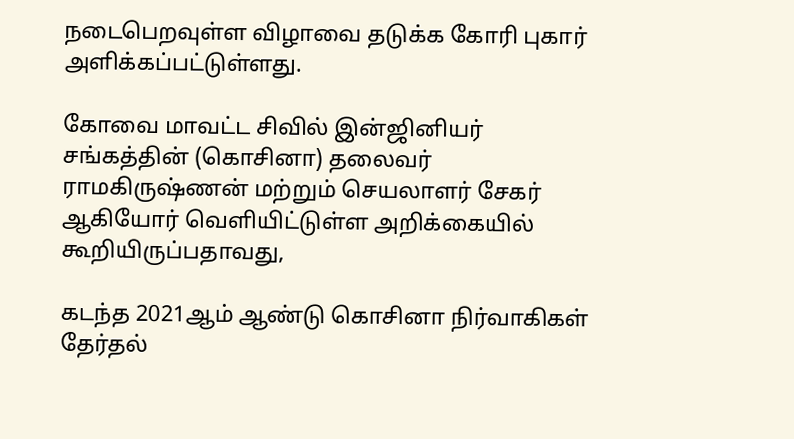நடைபெறவுள்ள விழாவை தடுக்க கோரி புகார் அளிக்கப்பட்டுள்ளது.

கோவை மாவட்ட சிவில் இன்ஜினியர் சங்கத்தின் (கொசினா) தலைவர் ராமகிருஷ்ணன் மற்றும் செயலாளர் சேகர் ஆகியோர் வெளியிட்டுள்ள அறிக்கையில் கூறியிருப்பதாவது,

கடந்த 2021ஆம் ஆண்டு கொசினா நிர்வாகிகள் தேர்தல்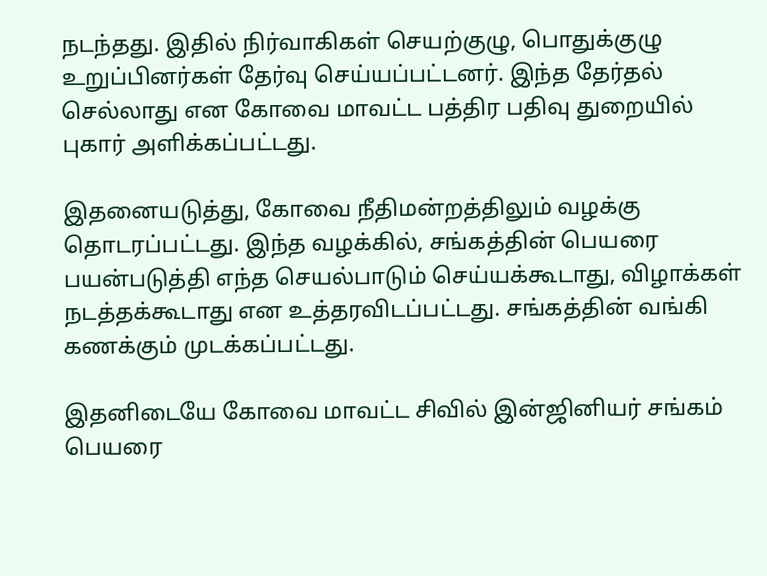நடந்தது. இதில் நிர்வாகிகள் செயற்குழு, பொதுக்குழு உறுப்பினர்கள் தேர்வு செய்யப்பட்டனர். இந்த தேர்தல் செல்லாது என கோவை மாவட்ட பத்திர பதிவு துறையில் புகார் அளிக்கப்பட்டது.

இதனையடுத்து, கோவை நீதிமன்றத்திலும் வழக்கு தொடரப்பட்டது. இந்த வழக்கில், சங்கத்தின் பெயரை பயன்படுத்தி எந்த செயல்பாடும் செய்யக்கூடாது, விழாக்கள் நடத்தக்கூடாது என உத்தரவிடப்பட்டது. சங்கத்தின் வங்கி கணக்கும் முடக்கப்பட்டது.

இதனிடையே கோவை மாவட்ட சிவில் இன்ஜினியர் சங்கம் பெயரை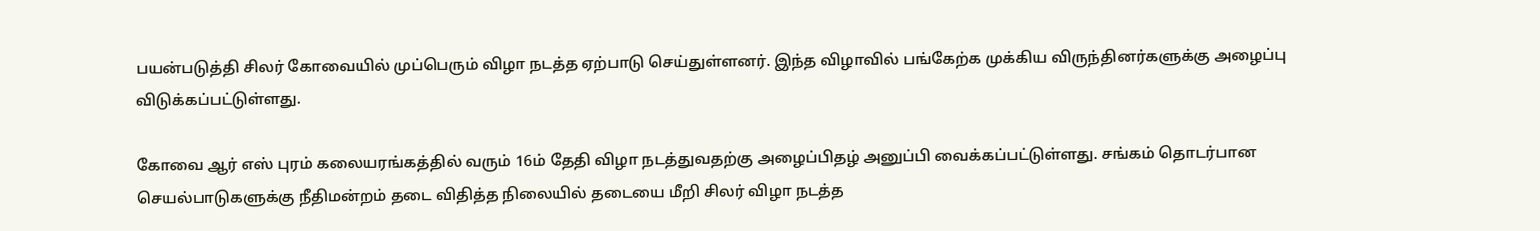பயன்படுத்தி சிலர் கோவையில் முப்பெரும் விழா நடத்த ஏற்பாடு செய்துள்ளனர். இந்த விழாவில் பங்கேற்க முக்கிய விருந்தினர்களுக்கு அழைப்பு விடுக்கப்பட்டுள்ளது.

கோவை ஆர் எஸ் புரம் கலையரங்கத்தில் வரும் 16ம் தேதி விழா நடத்துவதற்கு அழைப்பிதழ் அனுப்பி வைக்கப்பட்டுள்ளது. சங்கம் தொடர்பான செயல்பாடுகளுக்கு நீதிமன்றம் தடை விதித்த நிலையில் தடையை மீறி சிலர் விழா நடத்த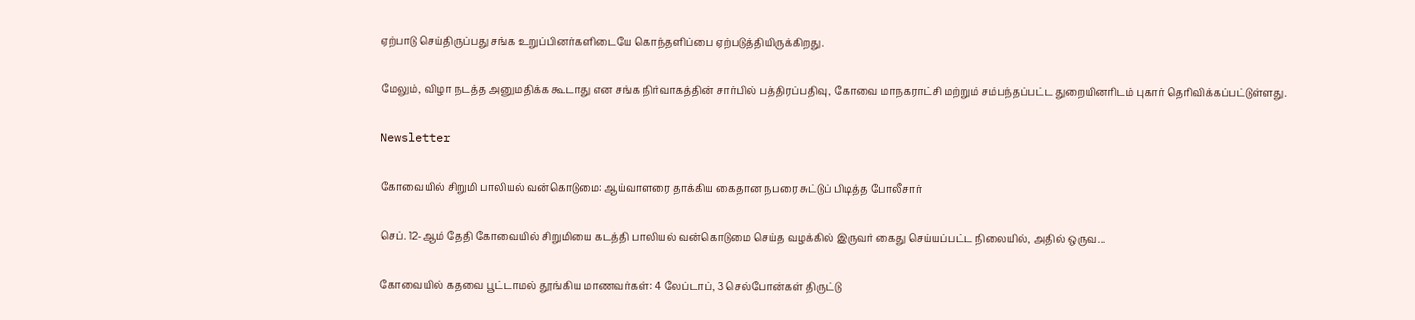ஏற்பாடு செய்திருப்பது சங்க உறுப்பினர்களிடையே கொந்தளிப்பை ஏற்படுத்தியிருக்கிறது.

மேலும், விழா நடத்த அனுமதிக்க கூடாது என சங்க நிர்வாகத்தின் சார்பில் பத்திரப்பதிவு, கோவை மாநகராட்சி மற்றும் சம்பந்தப்பட்ட துறையினரிடம் புகார் தெரிவிக்கப்பட்டுள்ளது.

Newsletter

கோவையில் சிறுமி பாலியல் வன்கொடுமை: ஆய்வாளரை தாக்கிய கைதான நபரை சுட்டுப் பிடித்த போலீசார்

செப். 12-ஆம் தேதி கோவையில் சிறுமியை கடத்தி பாலியல் வன்கொடுமை செய்த வழக்கில் இருவர் கைது செய்யப்பட்ட நிலையில், அதில் ஒருவ...

கோவையில் கதவை பூட்டாமல் தூங்கிய மாணவர்கள்: 4 லேப்டாப், 3 செல்போன்கள் திருட்டு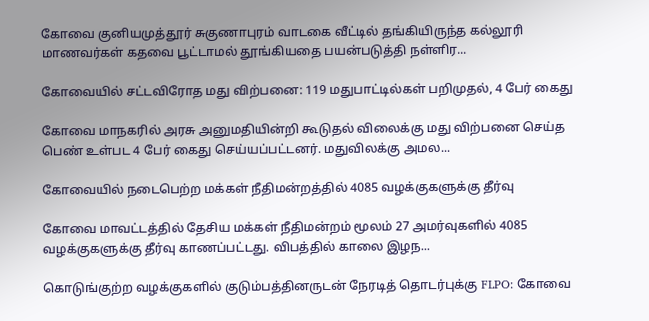கோவை குனியமுத்தூர் சுகுணாபுரம் வாடகை வீட்டில் தங்கியிருந்த கல்லூரி மாணவர்கள் கதவை பூட்டாமல் தூங்கியதை பயன்படுத்தி நள்ளிர...

கோவையில் சட்டவிரோத மது விற்பனை: 119 மதுபாட்டில்கள் பறிமுதல், 4 பேர் கைது

கோவை மாநகரில் அரசு அனுமதியின்றி கூடுதல் விலைக்கு மது விற்பனை செய்த பெண் உள்பட 4 பேர் கைது செய்யப்பட்டனர். மதுவிலக்கு அமல...

கோவையில் நடைபெற்ற மக்கள் நீதிமன்றத்தில் 4085 வழக்குகளுக்கு தீர்வு

கோவை மாவட்டத்தில் தேசிய மக்கள் நீதிமன்றம் மூலம் 27 அமர்வுகளில் 4085 வழக்குகளுக்கு தீர்வு காணப்பட்டது. விபத்தில் காலை இழந...

கொடுங்குற்ற வழக்குகளில் குடும்பத்தினருடன் நேரடித் தொடர்புக்கு FLPO: கோவை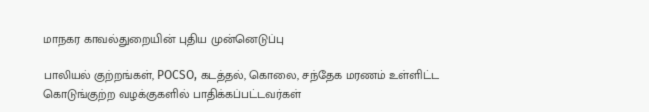மாநகர காவல்துறையின் புதிய முன்னெடுப்பு

பாலியல் குற்றங்கள், POCSO, கடத்தல், கொலை, சந்தேக மரணம் உள்ளிட்ட கொடுங்குற்ற வழக்குகளில் பாதிக்கப்பட்டவர்கள்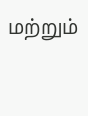மற்றும்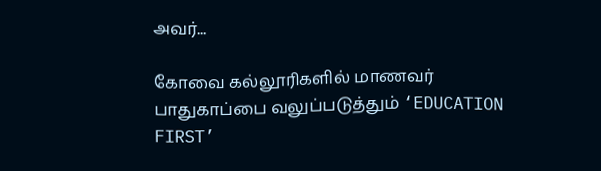அவர்...

கோவை கல்லூரிகளில் மாணவர் பாதுகாப்பை வலுப்படுத்தும் ‘EDUCATION FIRST’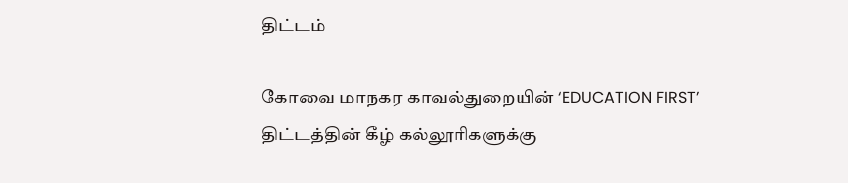திட்டம்

கோவை மாநகர காவல்துறையின் ‘EDUCATION FIRST’ திட்டத்தின் கீழ் கல்லூரிகளுக்கு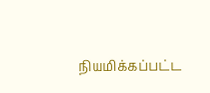நியமிக்கப்பட்ட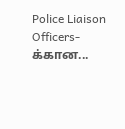Police Liaison Officers-க்கான...